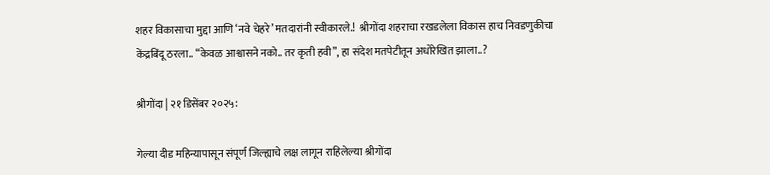शहर विकासाचा मुद्दा आणि ‘नवे चेहरे’ मतदारांनी स्वीकारले.!  श्रीगोंदा शहराचा रखडलेला विकास हाच निवडणुकीचा केंद्रबिंदू ठरला.. “केवळ आश्वासने नको.. तर कृती हवी”, हा संदेश मतपेटीतून अधोरेखित झाला..?

श्रीगोंदा | २१ डिसेंबर २०२५:

गेल्या दीड महिन्यापासून संपूर्ण जिल्ह्याचे लक्ष लागून राहिलेल्या श्रीगोंदा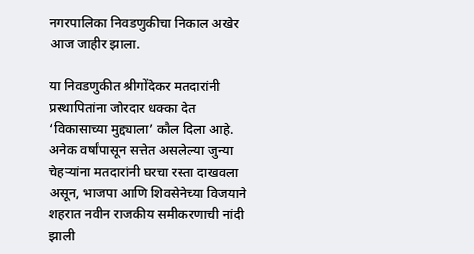नगरपालिका निवडणुकीचा निकाल अखेर आज जाहीर झाला.

या निवडणुकीत श्रीगोंदेकर मतदारांनी प्रस्थापितांना जोरदार धक्का देत ‘विकासाच्या मुद्द्याला’ कौल दिला आहे. अनेक वर्षांपासून सत्तेत असलेल्या जुन्या चेहऱ्यांना मतदारांनी घरचा रस्ता दाखवला असून, भाजपा आणि शिवसेनेच्या विजयाने शहरात नवीन राजकीय समीकरणाची नांदी झाली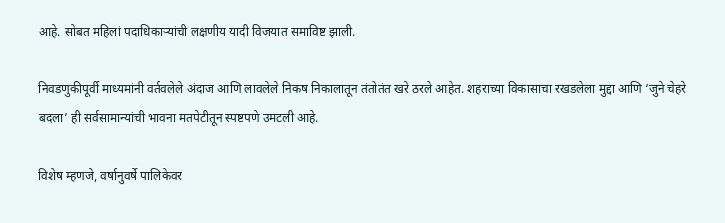आहे. सोबत महिलां पदाधिकाऱ्यांची लक्षणीय यादी विजयात समाविष्ट झाली.

निवडणुकीपूर्वी माध्यमांनी वर्तवलेले अंदाज आणि लावलेले निकष निकालातून तंतोतंत खरे ठरले आहेत. शहराच्या विकासाचा रखडलेला मुद्दा आणि ‘जुने चेहरे बदला’ ही सर्वसामान्यांची भावना मतपेटीतून स्पष्टपणे उमटली आहे.

विशेष म्हणजे, वर्षानुवर्षे पालिकेवर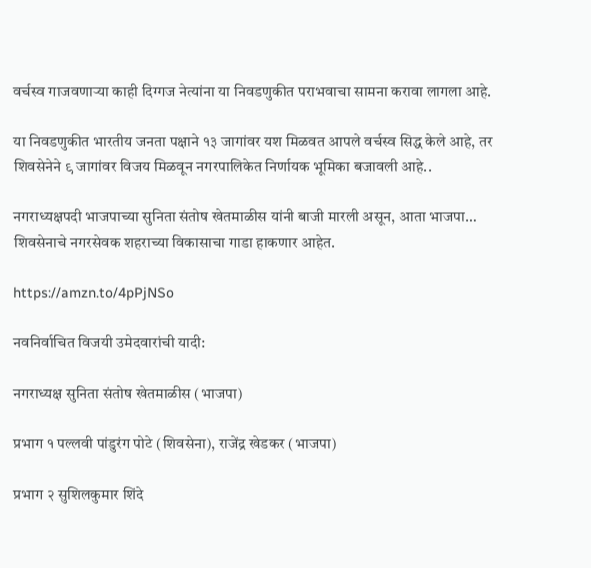वर्चस्व गाजवणाऱ्या काही दिग्गज नेत्यांना या निवडणुकीत पराभवाचा सामना करावा लागला आहे.

या निवडणुकीत भारतीय जनता पक्षाने १३ जागांवर यश मिळवत आपले वर्चस्व सिद्ध केले आहे, तर शिवसेनेने ९ जागांवर विजय मिळवून नगरपालिकेत निर्णायक भूमिका बजावली आहे..

नगराध्यक्षपदी भाजपाच्या सुनिता संतोष खेतमाळीस यांनी बाजी मारली असून, आता भाजपा… शिवसेनाचे नगरसेवक शहराच्या विकासाचा गाडा हाकणार आहेत.

https://amzn.to/4pPjNSo

नवनिर्वाचित विजयी उमेदवारांची यादी:

नगराध्यक्ष सुनिता संतोष खेतमाळीस (भाजपा)

प्रभाग १ पल्लवी पांडुरंग पोटे (शिवसेना), राजेंद्र खेडकर (भाजपा)

प्रभाग २ सुशिलकुमार शिंदे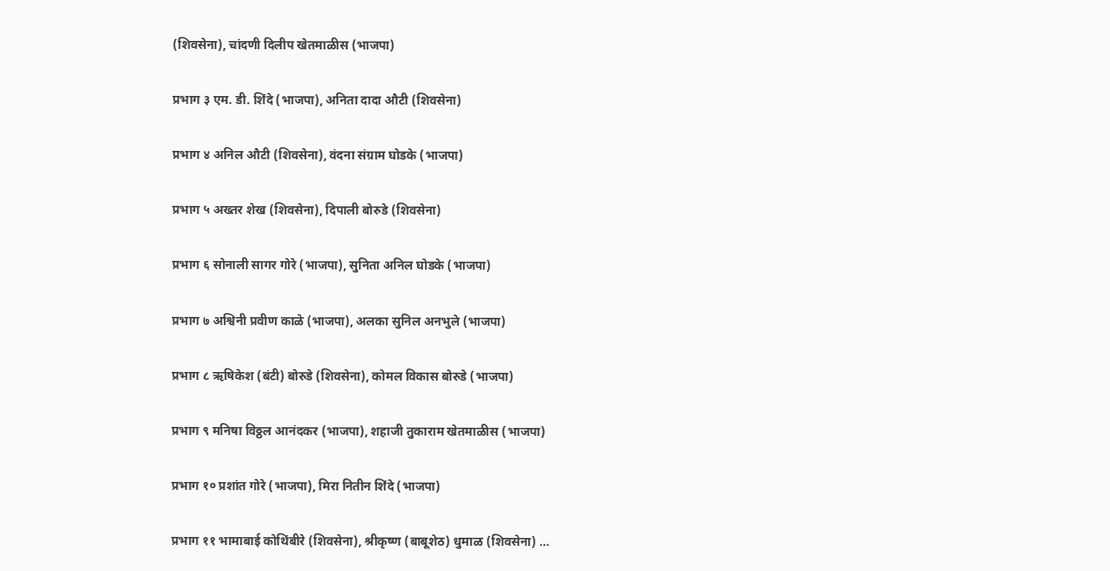(शिवसेना), चांदणी दिलीप खेतमाळीस (भाजपा)

प्रभाग ३ एम. डी. शिंदे (भाजपा), अनिता दादा औटी (शिवसेना)

प्रभाग ४ अनिल औटी (शिवसेना), वंदना संग्राम घोडके (भाजपा)

प्रभाग ५ अख्तर शेख (शिवसेना), दिपाली बोरुडे (शिवसेना)

प्रभाग ६ सोनाली सागर गोरे (भाजपा), सुनिता अनिल घोडके (भाजपा)

प्रभाग ७ अश्विनी प्रवीण काळे (भाजपा), अलका सुनिल अनभुले (भाजपा)

प्रभाग ८ ऋषिकेश (बंटी) बोरुडे (शिवसेना), कोमल विकास बोरुडे (भाजपा)

प्रभाग ९ मनिषा विठ्ठल आनंदकर (भाजपा), शहाजी तुकाराम खेतमाळीस (भाजपा)

प्रभाग १० प्रशांत गोरे (भाजपा), मिरा नितीन शिंदे (भाजपा)

प्रभाग ११ भामाबाई कोथिंबीरे (शिवसेना), श्रीकृष्ण (बाबूशेठ) धुमाळ (शिवसेना) …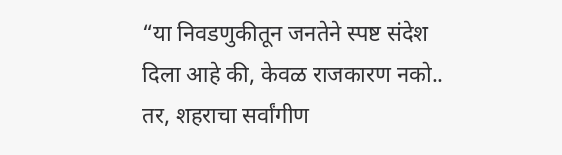“या निवडणुकीतून जनतेने स्पष्ट संदेश दिला आहे की, केवळ राजकारण नको.. तर, शहराचा सर्वांगीण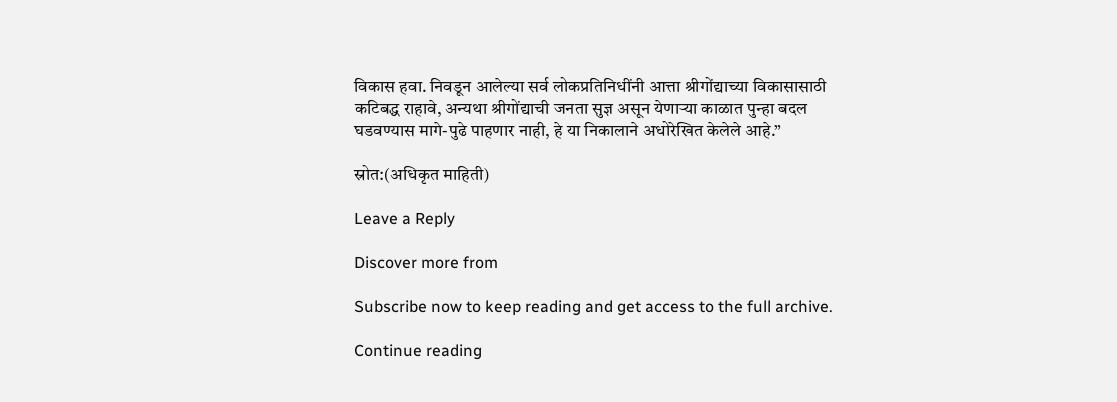विकास हवा. निवडून आलेल्या सर्व लोकप्रतिनिधींनी आत्ता श्रीगोंद्याच्या विकासासाठी कटिबद्ध राहावे, अन्यथा श्रीगोंद्याची जनता सुज्ञ असून येणाऱ्या काळात पुन्हा बदल घडवण्यास मागे-पुढे पाहणार नाही, हे या निकालाने अधोरेखित केलेले आहे.”

स्रोत:(अधिकृत माहिती)

Leave a Reply

Discover more from

Subscribe now to keep reading and get access to the full archive.

Continue reading